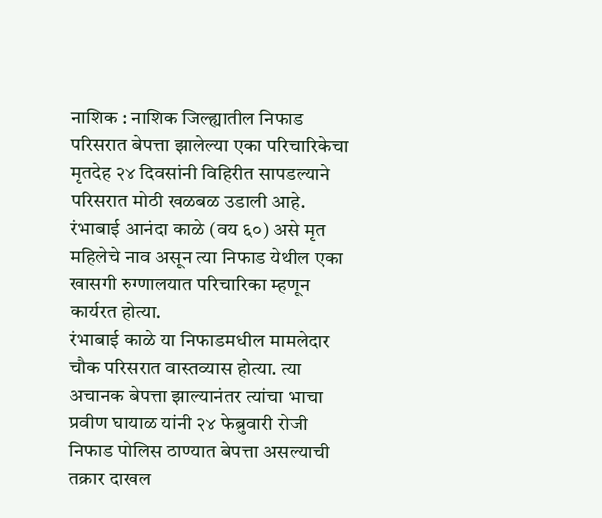नाशिक : नाशिक जिल्ह्यातील निफाड परिसरात बेपत्ता झालेल्या एका परिचारिकेचा मृतदेह २४ दिवसांनी विहिरीत सापडल्याने परिसरात मोठी खळबळ उडाली आहे. रंभाबाई आनंदा काळे (वय ६०) असे मृत महिलेचे नाव असून त्या निफाड येथील एका खासगी रुग्णालयात परिचारिका म्हणून कार्यरत होत्या.
रंभाबाई काळे या निफाडमधील मामलेदार चौक परिसरात वास्तव्यास होत्या. त्या अचानक बेपत्ता झाल्यानंतर त्यांचा भाचा प्रवीण घायाळ यांनी २४ फेब्रुवारी रोजी निफाड पोलिस ठाण्यात बेपत्ता असल्याची तक्रार दाखल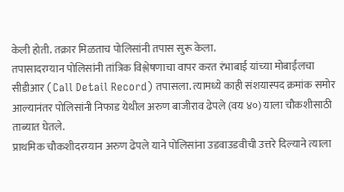केली होती. तक्रार मिळताच पोलिसांनी तपास सुरू केला.
तपासादरम्यान पोलिसांनी तांत्रिक विश्लेषणाचा वापर करत रंभाबाई यांच्या मोबाईलचा सीडीआर (Call Detail Record) तपासला. त्यामध्ये काही संशयास्पद क्रमांक समोर आल्यानंतर पोलिसांनी निफाड येथील अरुण बाजीराव ढेपले (वय ४०) याला चौकशीसाठी ताब्यात घेतले.
प्राथमिक चौकशीदरम्यान अरुण ढेपले याने पोलिसांना उडवाउडवीची उत्तरे दिल्याने त्याला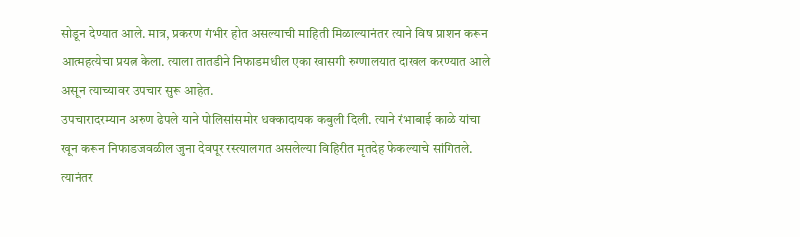सोडून देण्यात आले. मात्र, प्रकरण गंभीर होत असल्याची माहिती मिळाल्यानंतर त्याने विष प्राशन करून आत्महत्येचा प्रयत्न केला. त्याला तातडीने निफाडमधील एका खासगी रुग्णालयात दाखल करण्यात आले असून त्याच्यावर उपचार सुरू आहेत.
उपचारादरम्यान अरुण ढेपले याने पोलिसांसमोर धक्कादायक कबुली दिली. त्याने रंभाबाई काळे यांचा खून करून निफाडजवळील जुना देवपूर रस्त्यालगत असलेल्या विहिरीत मृतदेह फेकल्याचे सांगितले. त्यानंतर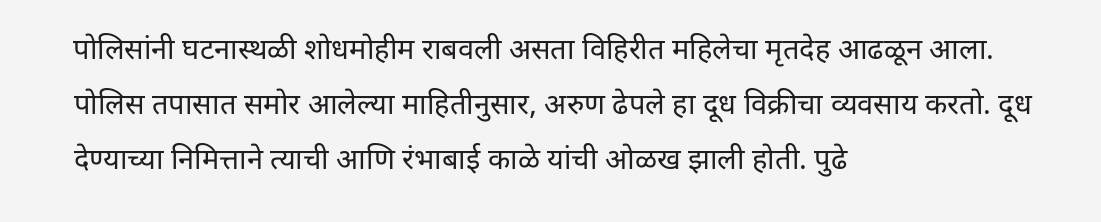पोलिसांनी घटनास्थळी शोधमोहीम राबवली असता विहिरीत महिलेचा मृतदेह आढळून आला.
पोलिस तपासात समोर आलेल्या माहितीनुसार, अरुण ढेपले हा दूध विक्रीचा व्यवसाय करतो. दूध देण्याच्या निमित्ताने त्याची आणि रंभाबाई काळे यांची ओळख झाली होती. पुढे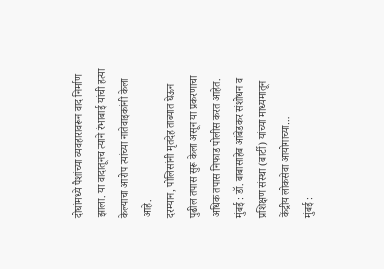दोघांमध्ये पैशांच्या व्यवहारावरून वाद निर्माण झाला. या वादातूनच त्याने रंभाबाई यांची हत्या केल्याचा आरोप त्यांच्या नातेवाइकांनी केला आहे.
दरम्यान, पोलिसांनी मृतदेह ताब्यात घेऊन पुढील तपास सुरू केला असून या प्रकरणाचा अधिक तपास निफाड पोलीस करत आहेत.
मुंबई : डॉ. बाबासाहेब आंबेडकर संशोधन व प्रशिक्षण संस्था (बार्टी) यांच्या माध्यमातून केंद्रीय लोकसेवा आयोगाच्या…
मुंबई :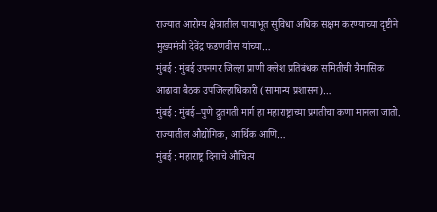राज्यात आरोग्य क्षेत्रातील पायाभूत सुविधा अधिक सक्षम करण्याच्या दृष्टीने मुख्यमंत्री देवेंद्र फडणवीस यांच्या…
मुंबई : मुंबई उपनगर जिल्हा प्राणी क्लेश प्रतिबंधक समितीची त्रैमासिक आढावा बैठक उपजिल्हाधिकारी (सामान्य प्रशासन)…
मुंबई : मुंबई–पुणे द्रुतगती मार्ग हा महाराष्ट्राच्या प्रगतीचा कणा मानला जातो. राज्यातील औद्योगिक, आर्थिक आणि…
मुंबई : महाराष्ट्र दिनाचे औचित्य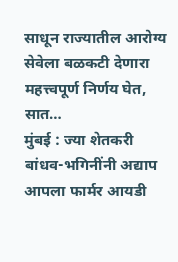साधून राज्यातील आरोग्य सेवेला बळकटी देणारा महत्त्वपूर्ण निर्णय घेत, सात…
मुंबई : ज्या शेतकरी बांधव-भगिनींनी अद्याप आपला फार्मर आयडी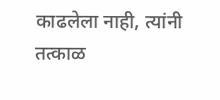काढलेला नाही, त्यांनी तत्काळ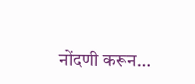नोंदणी करून…